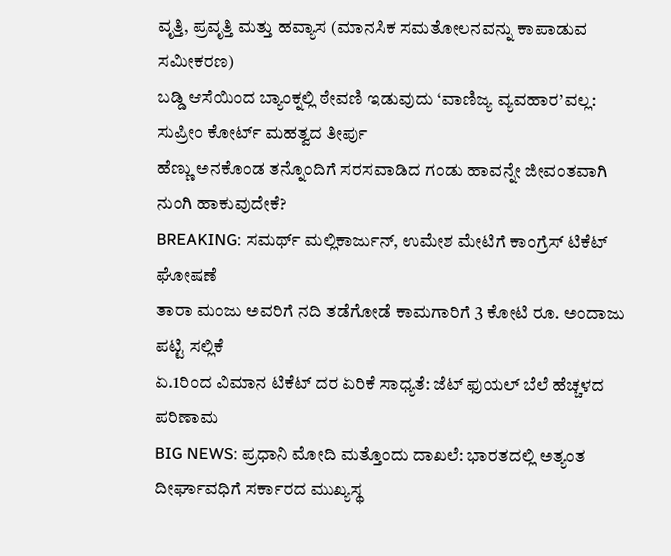ವೃತ್ತಿ, ಪ್ರವೃತ್ತಿ ಮತ್ತು ಹವ್ಯಾಸ (ಮಾನಸಿಕ ಸಮತೋಲನವನ್ನು ಕಾಪಾಡುವ ಸಮೀಕರಣ)
ಬಡ್ಡಿ ಆಸೆಯಿಂದ ಬ್ಯಾಂಕ್ನಲ್ಲಿ ಠೇವಣಿ ಇಡುವುದು ‘ವಾಣಿಜ್ಯ ವ್ಯವಹಾರ’ವಲ್ಲ: ಸುಪ್ರೀಂ ಕೋರ್ಟ್ ಮಹತ್ವದ ತೀರ್ಪು
ಹೆಣ್ಣು ಅನಕೊಂಡ ತನ್ನೊಂದಿಗೆ ಸರಸವಾಡಿದ ಗಂಡು ಹಾವನ್ನೇ ಜೀವಂತವಾಗಿ ನುಂಗಿ ಹಾಕುವುದೇಕೆ?
BREAKING: ಸಮರ್ಥ್ ಮಲ್ಲಿಕಾರ್ಜುನ್, ಉಮೇಶ ಮೇಟಿಗೆ ಕಾಂಗ್ರೆಸ್ ಟಿಕೆಟ್ ಘೋಷಣೆ
ತಾರಾ ಮಂಜು ಅವರಿಗೆ ನದಿ ತಡೆಗೋಡೆ ಕಾಮಗಾರಿಗೆ 3 ಕೋಟಿ ರೂ. ಅಂದಾಜು ಪಟ್ಟಿ ಸಲ್ಲಿಕೆ
ಏ.1ರಿಂದ ವಿಮಾನ ಟಿಕೆಟ್ ದರ ಏರಿಕೆ ಸಾಧ್ಯತೆ: ಜೆಟ್ ಫುಯಲ್ ಬೆಲೆ ಹೆಚ್ಚಳದ ಪರಿಣಾಮ
BIG NEWS: ಪ್ರಧಾನಿ ಮೋದಿ ಮತ್ತೊಂದು ದಾಖಲೆ: ಭಾರತದಲ್ಲಿ ಅತ್ಯಂತ ದೀರ್ಘಾವಧಿಗೆ ಸರ್ಕಾರದ ಮುಖ್ಯಸ್ಥ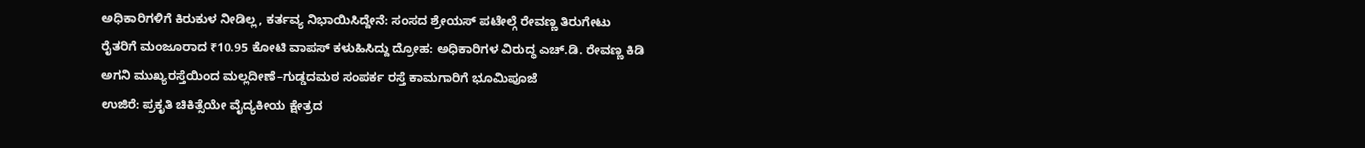ಅಧಿಕಾರಿಗಳಿಗೆ ಕಿರುಕುಳ ನೀಡಿಲ್ಲ, ಕರ್ತವ್ಯ ನಿಭಾಯಿಸಿದ್ದೇನೆ: ಸಂಸದ ಶ್ರೇಯಸ್ ಪಟೇಲ್ಗೆ ರೇವಣ್ಣ ತಿರುಗೇಟು
ರೈತರಿಗೆ ಮಂಜೂರಾದ ₹10.95 ಕೋಟಿ ವಾಪಸ್ ಕಳುಹಿಸಿದ್ದು ದ್ರೋಹ: ಅಧಿಕಾರಿಗಳ ವಿರುದ್ಧ ಎಚ್.ಡಿ. ರೇವಣ್ಣ ಕಿಡಿ
ಅಗನಿ ಮುಖ್ಯರಸ್ತೆಯಿಂದ ಮಲ್ಲದೀಣೆ–ಗುಡ್ಡದಮಠ ಸಂಪರ್ಕ ರಸ್ತೆ ಕಾಮಗಾರಿಗೆ ಭೂಮಿಪೂಜೆ
ಉಜಿರೆ: ಪ್ರಕೃತಿ ಚಿಕಿತ್ಸೆಯೇ ವೈದ್ಯಕೀಯ ಕ್ಷೇತ್ರದ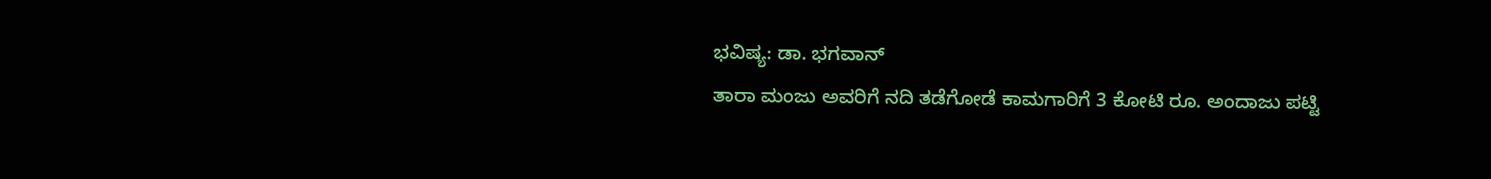ಭವಿಷ್ಯ: ಡಾ. ಭಗವಾನ್
ತಾರಾ ಮಂಜು ಅವರಿಗೆ ನದಿ ತಡೆಗೋಡೆ ಕಾಮಗಾರಿಗೆ 3 ಕೋಟಿ ರೂ. ಅಂದಾಜು ಪಟ್ಟಿ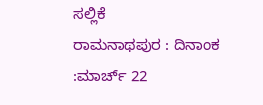ಸಲ್ಲಿಕೆ
ರಾಮನಾಥಪುರ : ದಿನಾಂಕ :ಮಾರ್ಚ್ 22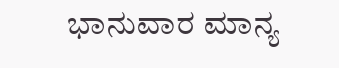ಭಾನುವಾರ ಮಾನ್ಯ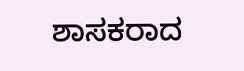ಶಾಸಕರಾದ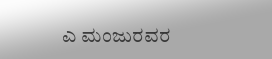ಎ ಮಂಜುರವರ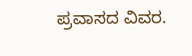ಪ್ರವಾಸದ ವಿವರ.